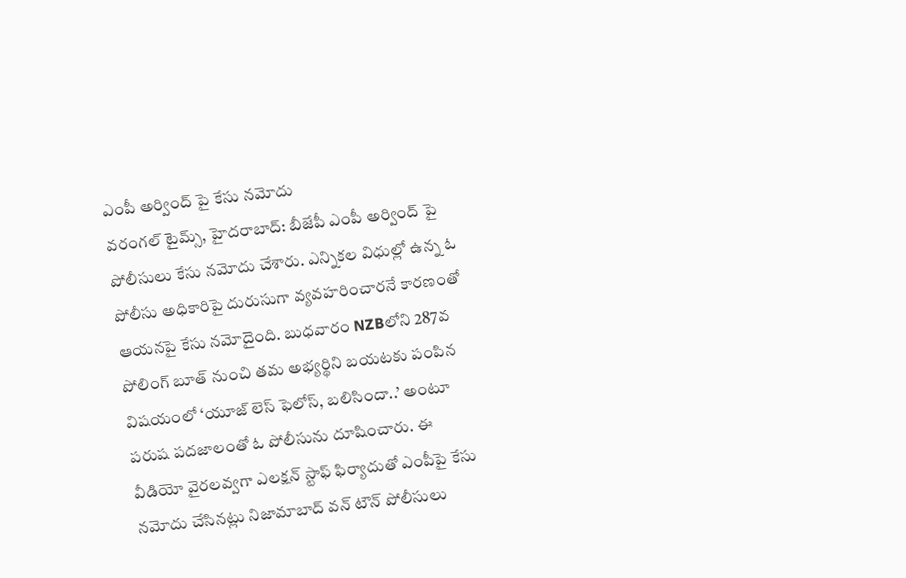ఎంపీ అర్వింద్ పై కేసు నమోదు
వరంగల్ టైమ్స్, హైదరాబాద్: బీజేపీ ఎంపీ అర్వింద్ పై పోలీసులు కేసు నమోదు చేశారు. ఎన్నికల విధుల్లో ఉన్న ఓ పోలీసు అధికారిపై దురుసుగా వ్యవహరించారనే కారణంతో ఆయనపై కేసు నమోదైంది. బుధవారం NZBలోని 287వ పోలింగ్ బూత్ నుంచి తమ అభ్యర్థిని బయటకు పంపిన విషయంలో ‘యూజ్ లెస్ ఫెలోస్, బలిసిందా..’ అంటూ పరుష పదజాలంతో ఓ పోలీసును దూషించారు. ఈ వీడియో వైరలవ్వగా ఎలక్షన్ స్టాఫ్ ఫిర్యాదుతో ఎంపీపై కేసు నమోదు చేసినట్లు నిజామాబాద్ వన్ టౌన్ పోలీసులు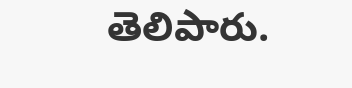తెలిపారు.